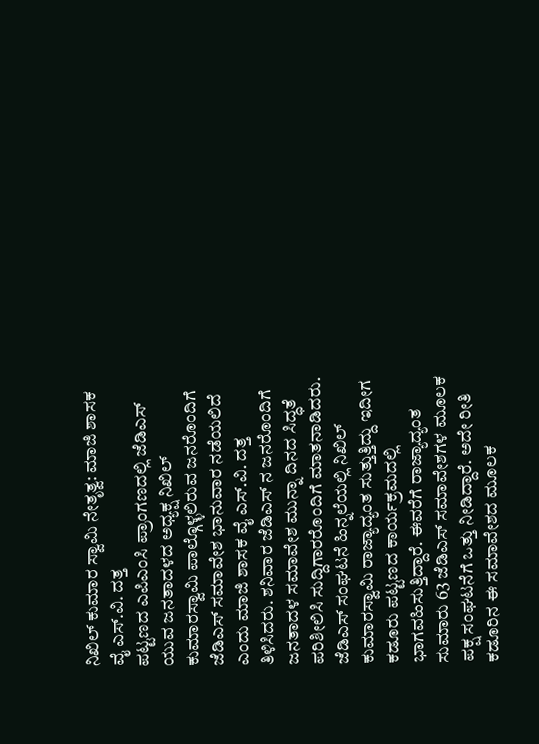ನಿಖಿಲ್ ಕುಮಾರ ಸ್ವಾಮಿ ನೇತೃತ್ವ: ಮಾಜಿ ಶಾಸಕ ವೈ ಎಸ್.ವಿ. ದತ್ತ
ಪಟ್ಟಣದ ಎಪಿಎಂಸಿ ಪ್ರಾಂಗಣದಲ್ಲಿ ಜೆಡಿಎಸ್ ಯುವ ಜನತಾದಳದ ಅಧ್ಯಕ್ಷ ನಿಖಿಲ್ ಕುಮಾರಸ್ವಾಮಿ ಪಾಲ್ಗೊಳ್ಳಲಿರುವ ಜನರೊಂದಿಗೆ ಜೆಡಿಎಸ್ ಸಮಾವೇಶ ಭಾನುವಾರ ನಡೆಯಲಿದೆ ಎಂದು ಮಾಜಿ ಶಾಸಕ ವೈ ಎಸ್.ವಿ. ದತ್ತ ತಿಳಿಸಿದರು. ಶನಿವಾರ ಜೆಡಿಎಸ್ ನ ಜನರೊಂದಿಗೆ ಜನತಾದಳ ಸಮಾವೇಶ ಮುನ್ನಾ ದಿನದ ಸಿದ್ಧತೆ ಪರಿಶೀಲಿಸಿ ಸುದ್ದಿಗಾರರೊಂದಿಗೆ ಮಾತನಾಡಿದರು.
ಜೆಡಿಎಸ್ ಸಂಘಟನೆ ಹಿನ್ನಲೆಯಲ್ಲಿ ನಿಖಿಲ್ ಕುಮಾರಸ್ವಾಮಿ ರಾಜ್ಯಾದ್ಯಂತ ಸುತ್ತುತ್ತಿದ್ದು ಇದೀಗ ಕಡೂರು ಪಟ್ಟಣದ ಕಾರ್ಯಕ್ರಮದಲ್ಲಿ ಭಾಗವಹಿಸುತ್ತಿದ್ದಾರೆ. ಈವರೆಗೆ ರಾಜ್ಯಾದ್ಯಂತ ಸುಮಾರು 63 ಜೆಡಿಎಸ್ ಸಮಾವೇಶಗಳ ಮೂಲಕ ಪಕ್ಷ ಸಂಘಟನೆಗೆ ಒತ್ತು ನೀಡಿದ್ದಾರೆ. ಅದೇ ರೀತಿ ಕಡೂರಿನ ಈ ಸಮಾವೇಶದ ಮೂಲಕ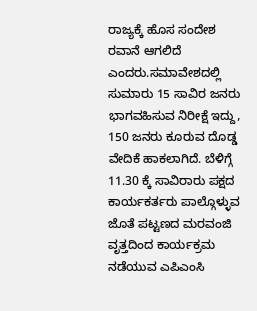ರಾಜ್ಯಕ್ಕೆ ಹೊಸ ಸಂದೇಶ ರವಾನೆ ಆಗಲಿದೆ ಎಂದರು.ಸಮಾವೇಶದಲ್ಲಿ ಸುಮಾರು 15 ಸಾವಿರ ಜನರು ಭಾಗವಹಿಸುವ ನಿರೀಕ್ಷೆ ಇದ್ದು, 150 ಜನರು ಕೂರುವ ದೊಡ್ಡ ವೇದಿಕೆ ಹಾಕಲಾಗಿದೆ. ಬೆಳಿಗ್ಗೆ 11.30 ಕ್ಕೆ ಸಾವಿರಾರು ಪಕ್ಷದ ಕಾರ್ಯಕರ್ತರು ಪಾಲ್ಗೊಳ್ಳುವ ಜೊತೆ ಪಟ್ಟಣದ ಮರವಂಜಿ ವೃತ್ತದಿಂದ ಕಾರ್ಯಕ್ರಮ ನಡೆಯುವ ಎಪಿಎಂಸಿ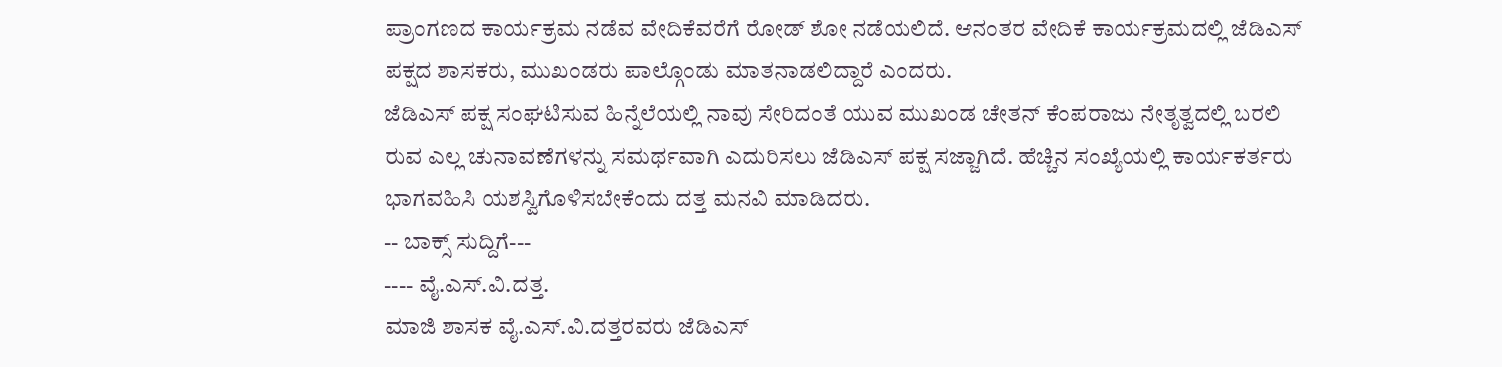ಪ್ರಾಂಗಣದ ಕಾರ್ಯಕ್ರಮ ನಡೆವ ವೇದಿಕೆವರೆಗೆ ರೋಡ್ ಶೋ ನಡೆಯಲಿದೆ. ಆನಂತರ ವೇದಿಕೆ ಕಾರ್ಯಕ್ರಮದಲ್ಲಿ ಜೆಡಿಎಸ್ ಪಕ್ಷದ ಶಾಸಕರು, ಮುಖಂಡರು ಪಾಲ್ಗೊಂಡು ಮಾತನಾಡಲಿದ್ದಾರೆ ಎಂದರು.
ಜೆಡಿಎಸ್ ಪಕ್ಷ ಸಂಘಟಿಸುವ ಹಿನ್ನೆಲೆಯಲ್ಲಿ ನಾವು ಸೇರಿದಂತೆ ಯುವ ಮುಖಂಡ ಚೇತನ್ ಕೆಂಪರಾಜು ನೇತೃತ್ವದಲ್ಲಿ ಬರಲಿ ರುವ ಎಲ್ಲ ಚುನಾವಣೆಗಳನ್ನು ಸಮರ್ಥವಾಗಿ ಎದುರಿಸಲು ಜೆಡಿಎಸ್ ಪಕ್ಷ ಸಜ್ಜಾಗಿದೆ. ಹೆಚ್ಚಿನ ಸಂಖ್ಯೆಯಲ್ಲಿ ಕಾರ್ಯಕರ್ತರು ಭಾಗವಹಿಸಿ ಯಶಸ್ವಿಗೊಳಿಸಬೇಕೆಂದು ದತ್ತ ಮನವಿ ಮಾಡಿದರು.
-- ಬಾಕ್ಸ್ ಸುದ್ದಿಗೆ---
---- ವೈ.ಎಸ್.ವಿ.ದತ್ತ.
ಮಾಜಿ ಶಾಸಕ ವೈ.ಎಸ್.ವಿ.ದತ್ತರವರು ಜೆಡಿಎಸ್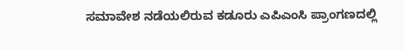ಸಮಾವೇಶ ನಡೆಯಲಿರುವ ಕಡೂರು ಎಪಿಎಂಸಿ ಪ್ರಾಂಗಣದಲ್ಲಿ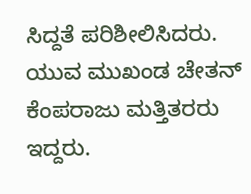ಸಿದ್ದತೆ ಪರಿಶೀಲಿಸಿದರು. ಯುವ ಮುಖಂಡ ಚೇತನ್ ಕೆಂಪರಾಜು ಮತ್ತಿತರರು ಇದ್ದರು.